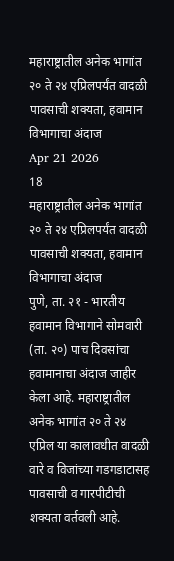महाराष्ट्रातील अनेक भागांत २० ते २४ एप्रिलपर्यंत वादळी पावसाची शक्यता, हवामान विभागाचा अंदाज
Apr 21 2026
18
महाराष्ट्रातील अनेक भागांत २० ते २४ एप्रिलपर्यंत वादळी पावसाची शक्यता, हवामान विभागाचा अंदाज
पुणे, ता. २१ - भारतीय हवामान विभागाने सोमवारी (ता. २०) पाच दिवसांचा हवामानाचा अंदाज जाहीर केला आहे. महाराष्ट्रातील अनेक भागांत २० ते २४ एप्रिल या कालावधीत वादळी वारे व विजांच्या गडगडाटासह पावसाची व गारपीटीची शक्यता वर्तवली आहे.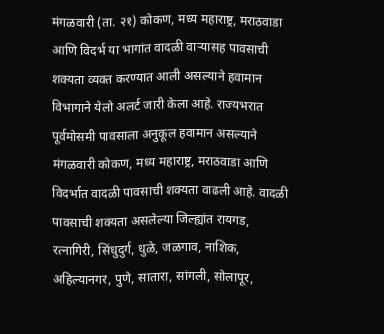मंगळवारी (ता. २१) कोकण, मध्य महाराष्ट्र, मराठवाडा आणि विदर्भ या भागांत वादळी वाऱ्यासह पावसाची शक्यता व्यक्त करण्यात आली असल्याने हवामान विभागाने येलो अलर्ट जारी केला आहे. राज्यभरात पूर्वमोसमी पावसाला अनुकूल हवामान असल्याने मंगळवारी कोकण, मध्य महाराष्ट्र, मराठवाडा आणि विदर्भात वादळी पावसाची शक्यता वाढली आहे. वादळी पावसाची शक्यता असलेल्या जिल्ह्यांत रायगड, रत्नागिरी, सिंधुदुर्ग, धुळे, जळगाव, नाशिक, अहिल्यानगर, पुणे, सातारा, सांगली, सोलापूर,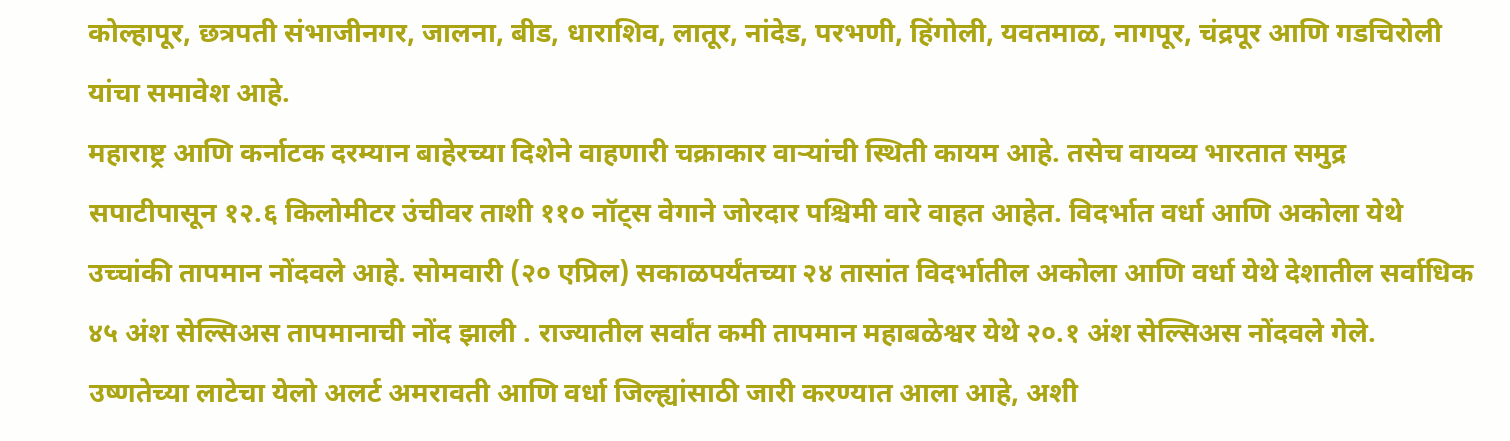कोल्हापूर, छत्रपती संभाजीनगर, जालना, बीड, धाराशिव, लातूर, नांदेड, परभणी, हिंगोली, यवतमाळ, नागपूर, चंद्रपूर आणि गडचिरोली यांचा समावेश आहे.
महाराष्ट्र आणि कर्नाटक दरम्यान बाहेरच्या दिशेने वाहणारी चक्राकार वाऱ्यांची स्थिती कायम आहे. तसेच वायव्य भारतात समुद्र सपाटीपासून १२.६ किलोमीटर उंचीवर ताशी ११० नॉट्स वेगाने जोरदार पश्चिमी वारे वाहत आहेत. विदर्भात वर्धा आणि अकोला येथे उच्चांकी तापमान नोंदवले आहे. सोमवारी (२० एप्रिल) सकाळपर्यंतच्या २४ तासांत विदर्भातील अकोला आणि वर्धा येथे देशातील सर्वाधिक ४५ अंश सेल्सिअस तापमानाची नोंद झाली . राज्यातील सर्वांत कमी तापमान महाबळेश्वर येथे २०.१ अंश सेल्सिअस नोंदवले गेले. उष्णतेच्या लाटेचा येलो अलर्ट अमरावती आणि वर्धा जिल्ह्यांसाठी जारी करण्यात आला आहे, अशी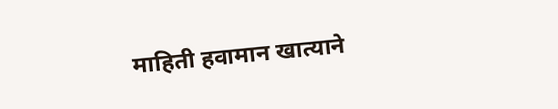माहिती हवामान खात्याने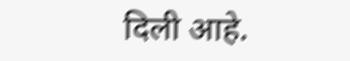दिली आहे.